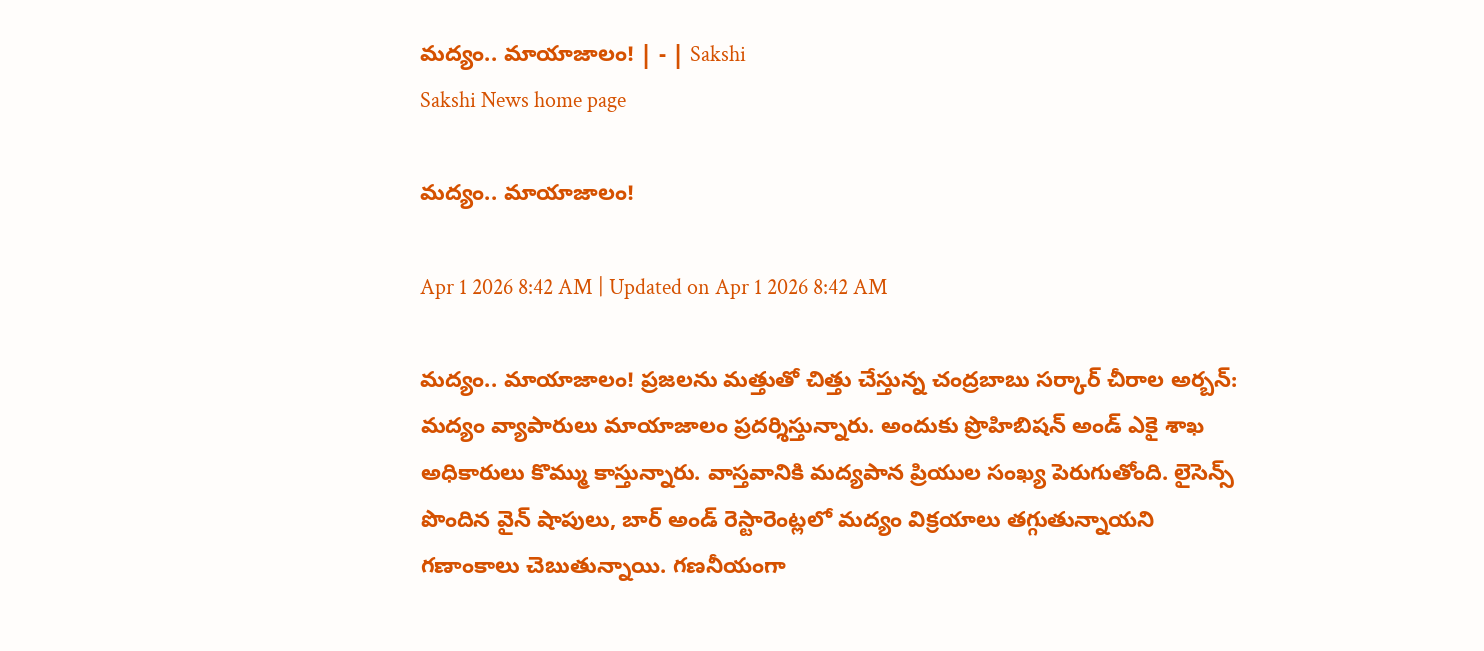మద్యం.. మాయాజాలం! | - | Sakshi
Sakshi News home page

మద్యం.. మాయాజాలం!

Apr 1 2026 8:42 AM | Updated on Apr 1 2026 8:42 AM

మద్యం.. మాయాజాలం! ప్రజలను మత్తుతో చిత్తు చేస్తున్న చంద్రబాబు సర్కార్‌ చీరాల అర్బన్‌: మద్యం వ్యాపారులు మాయాజాలం ప్రదర్శిస్తున్నారు. అందుకు ప్రొహిబిషన్‌ అండ్‌ ఎకై శాఖ అధికారులు కొమ్ము కాస్తున్నారు. వాస్తవానికి మద్యపాన ప్రియుల సంఖ్య పెరుగుతోంది. లైసెన్స్‌ పొందిన వైన్‌ షాపులు, బార్‌ అండ్‌ రెస్టారెంట్లలో మద్యం విక్రయాలు తగ్గుతున్నాయని గణాంకాలు చెబుతున్నాయి. గణనీయంగా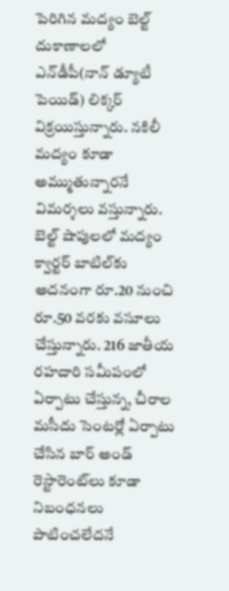పెరిగిన మద్యం బెల్ట్‌ దుకాణాలలో ఎన్‌డీపీ(నాన్‌ డ్యూటీ పెయిడ్‌) లిక్కర్‌ విక్రయిస్తున్నారు. నకిలీ మద్యం కూడా అమ్ముతున్నారనే విమర్శలు వస్తున్నారు. బెల్ట్‌ షాపులలో మద్యం క్వార్టర్‌ బాటిల్‌కు అదనంగా రూ.20 నుంచి రూ.50 వరకు వసూలు చేస్తున్నారు. 216 జాతీయ రహదారి సమీపంలో ఏర్పాటు చేస్తున్న, చీరాల మసీదు సెంటర్లో ఏర్పాటు చేసిన బార్‌ అండ్‌ రెస్టారెంట్‌లు కూడా నిబంధనలు పాటించలేదనే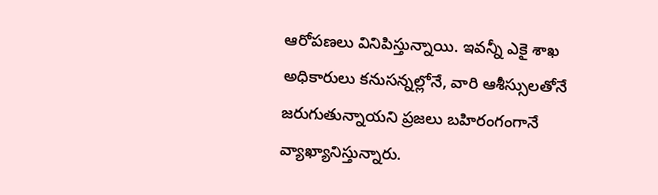ఆరోపణలు వినిపిస్తున్నాయి. ఇవన్నీ ఎకై శాఖ అధికారులు కనుసన్నల్లోనే, వారి ఆశీస్సులతోనే జరుగుతున్నాయని ప్రజలు బహిరంగంగానే వ్యాఖ్యానిస్తున్నారు.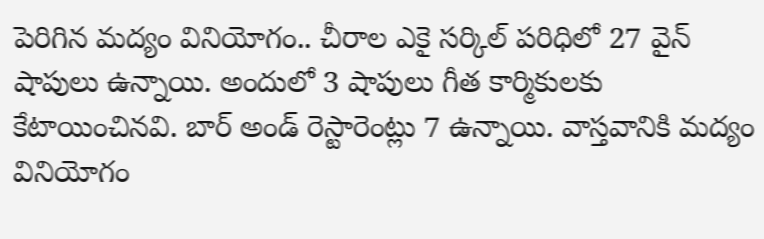పెరిగిన మద్యం వినియోగం.. చీరాల ఎకై సర్కిల్‌ పరిధిలో 27 వైన్‌ షాపులు ఉన్నాయి. అందులో 3 షాపులు గీత కార్మికులకు కేటాయించినవి. బార్‌ అండ్‌ రెస్టారెంట్లు 7 ఉన్నాయి. వాస్తవానికి మద్యం వినియోగం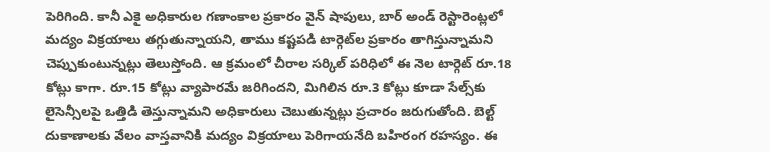పెరిగింది. కానీ ఎకై అధికారుల గణాంకాల ప్రకారం వైన్‌ షాపులు, బార్‌ అండ్‌ రెస్టారెంట్లలో మద్యం విక్రయాలు తగ్గుతున్నాయని, తాము కష్టపడి టార్గెట్‌ల ప్రకారం తాగిస్తున్నామని చెప్పుకుంటున్నట్లు తెలుస్తోంది. ఆ క్రమంలో చీరాల సర్కిల్‌ పరిధిలో ఈ నెల టార్గెట్‌ రూ.18 కోట్లు కాగా. రూ.15 కోట్లు వ్యాపారమే జరిగిందని, మిగిలిన రూ.3 కోట్లు కూడా సేల్స్‌కు లైసెన్సీలపై ఒత్తిడి తెస్తున్నామని అధికారులు చెబుతున్నట్లు ప్రచారం జరుగుతోంది. బెల్ట్‌ దుకాణాలకు వేలం వాస్తవానికి మద్యం విక్రయాలు పెరిగాయనేది బహిరంగ రహస్యం. ఈ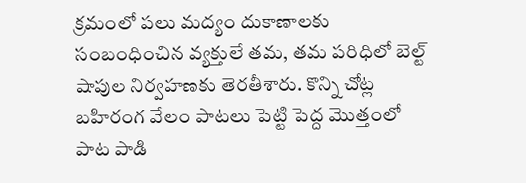క్రమంలో పలు మద్యం దుకాణాలకు సంబంధించిన వ్యక్తులే తమ, తమ పరిధిలో బెల్ట్‌ షాపుల నిర్వహణకు తెరతీశారు. కొన్ని చోట్ల బహిరంగ వేలం పాటలు పెట్టి పెద్ద మొత్తంలో పాట పాడి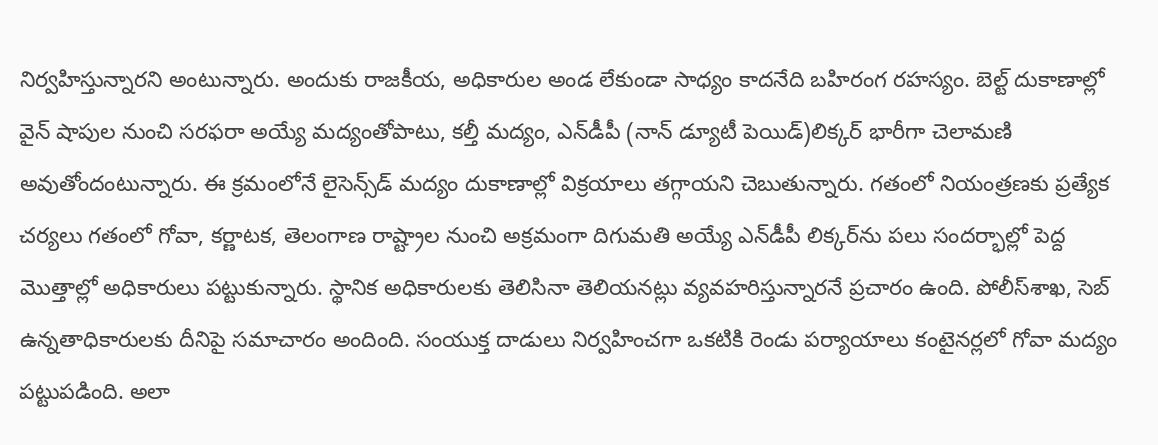నిర్వహిస్తున్నారని అంటున్నారు. అందుకు రాజకీయ, అధికారుల అండ లేకుండా సాధ్యం కాదనేది బహిరంగ రహస్యం. బెల్ట్‌ దుకాణాల్లో వైన్‌ షాపుల నుంచి సరఫరా అయ్యే మద్యంతోపాటు, కల్తీ మద్యం, ఎన్‌డీపీ (నాన్‌ డ్యూటీ పెయిడ్‌)లిక్కర్‌ భారీగా చెలామణి అవుతోందంటున్నారు. ఈ క్రమంలోనే లైసెన్స్‌డ్‌ మద్యం దుకాణాల్లో విక్రయాలు తగ్గాయని చెబుతున్నారు. గతంలో నియంత్రణకు ప్రత్యేక చర్యలు గతంలో గోవా, కర్ణాటక, తెలంగాణ రాష్ట్రాల నుంచి అక్రమంగా దిగుమతి అయ్యే ఎన్‌డీపీ లిక్కర్‌ను పలు సందర్భాల్లో పెద్ద మొత్తాల్లో అధికారులు పట్టుకున్నారు. స్థానిక అధికారులకు తెలిసినా తెలియనట్లు వ్యవహరిస్తున్నారనే ప్రచారం ఉంది. పోలీస్‌శాఖ, సెబ్‌ ఉన్నతాధికారులకు దీనిపై సమాచారం అందింది. సంయుక్త దాడులు నిర్వహించగా ఒకటికి రెండు పర్యాయాలు కంటైనర్లలో గోవా మద్యం పట్టుపడింది. అలా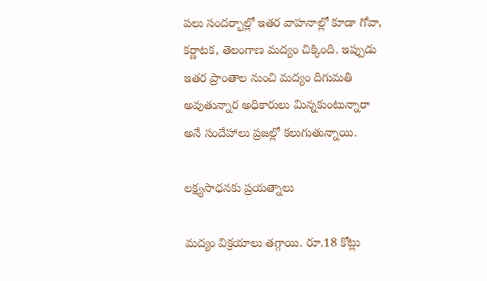పలు సందర్భాల్లో ఇతర వాహనాల్లో కూడా గోవా, కర్ణాటక, తెలంగాణ మద్యం చిక్కింది. ఇప్పుడు ఇతర ప్రాంతాల నుంచి మద్యం దిగుమతి అవుతున్నార అధికారులు మిన్నకుంటున్నారా అనే సందేహాలు ప్రజల్లో కలుగుతున్నాయి.

లక్ష్యసాధనకు ప్రయత్నాలు

మద్యం విక్రయాలు తగ్గాయి. రూ.18 కోట్లు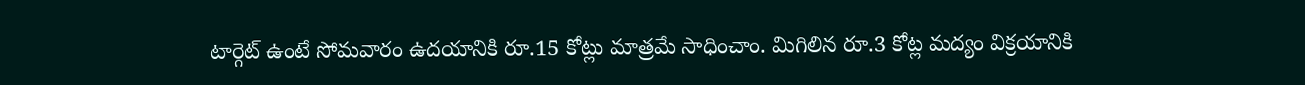టార్గెట్‌ ఉంటే సోమవారం ఉదయానికి రూ.15 కోట్లు మాత్రమే సాధించాం. మిగిలిన రూ.3 కోట్ల మద్యం విక్రయానికి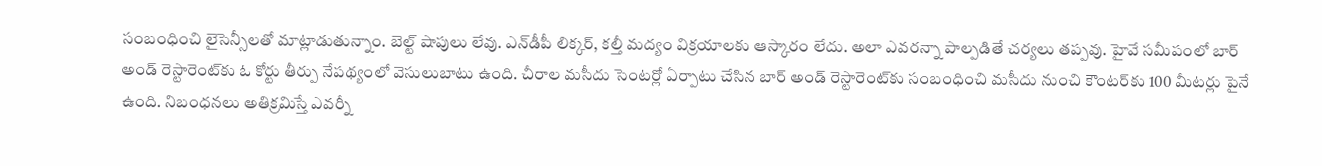సంబంధించి లైసెన్సీలతో మాట్లాడుతున్నాం. బెల్ట్‌ షాపులు లేవు. ఎన్‌డీపీ లిక్కర్‌, కల్తీ మద్యం విక్రయాలకు ఆస్కారం లేదు. అలా ఎవరన్నా పాల్పడితే చర్యలు తప్పవు. హైవే సమీపంలో బార్‌ అండ్‌ రెస్టారెంట్‌కు ఓ కోర్టు తీర్పు నేపథ్యంలో వెసులుబాటు ఉంది. చీరాల మసీదు సెంటర్లో ఏర్పాటు చేసిన బార్‌ అండ్‌ రెస్టారెంట్‌కు సంబంధించి మసీదు నుంచి కౌంటర్‌కు 100 మీటర్లు పైనే ఉంది. నిబంధనలు అతిక్రమిస్తే ఎవర్నీ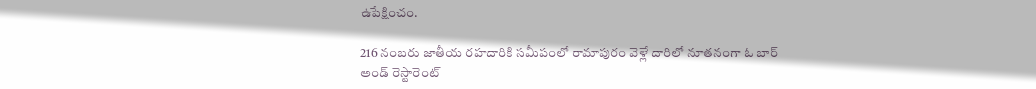ఉపేక్షించం.

216 నంబరు జాతీయ రహదారికి సమీపంలో రామాపురం వెళ్లే దారిలో నూతనంగా ఓ బార్‌ అండ్‌ రెస్టారెంట్‌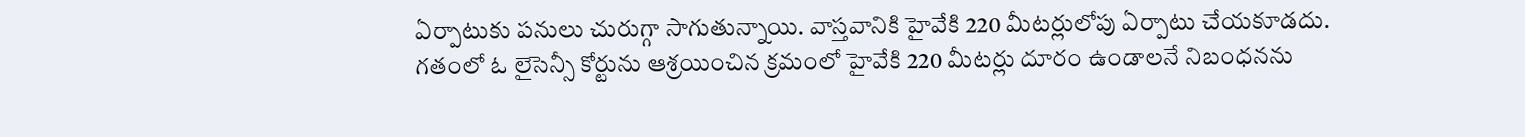ఏర్పాటుకు పనులు చురుగ్గా సాగుతున్నాయి. వాస్తవానికి హైవేకి 220 మీటర్లులోపు ఏర్పాటు చేయకూడదు. గతంలో ఓ లైసెన్సీ కోర్టును ఆశ్రయించిన క్రమంలో హైవేకి 220 మీటర్లు దూరం ఉండాలనే నిబంధనను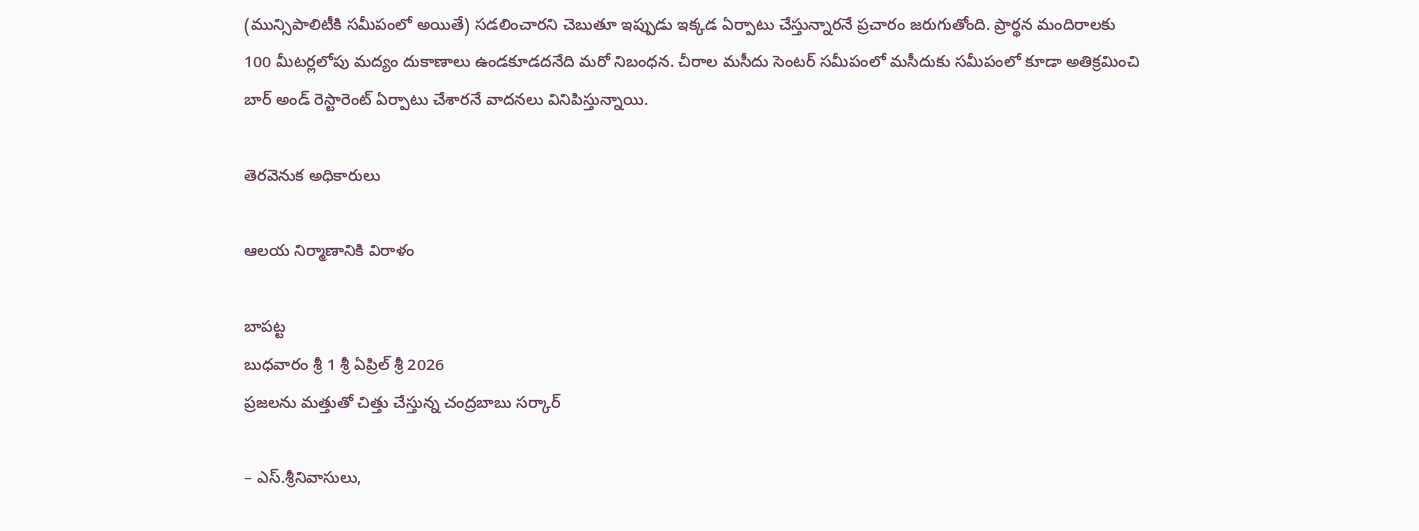(మున్సిపాలిటీకి సమీపంలో అయితే) సడలించారని చెబుతూ ఇప్పుడు ఇక్కడ ఏర్పాటు చేస్తున్నారనే ప్రచారం జరుగుతోంది. ప్రార్థన మందిరాలకు 100 మీటర్లలోపు మద్యం దుకాణాలు ఉండకూడదనేది మరో నిబంధన. చీరాల మసీదు సెంటర్‌ సమీపంలో మసీదుకు సమీపంలో కూడా అతిక్రమించి బార్‌ అండ్‌ రెస్టారెంట్‌ ఏర్పాటు చేశారనే వాదనలు వినిపిస్తున్నాయి.

తెరవెనుక అధికారులు

ఆలయ నిర్మాణానికి విరాళం

బాపట్ట
బుధవారం శ్రీ 1 శ్రీ ఏప్రిల్‌ శ్రీ 2026
ప్రజలను మత్తుతో చిత్తు చేస్తున్న చంద్రబాబు సర్కార్‌

– ఎస్‌.శ్రీనివాసులు,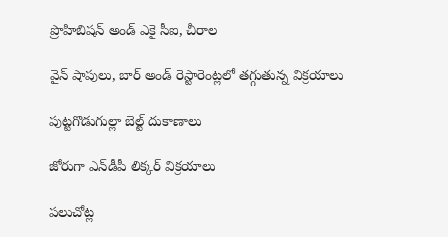ప్రొహిబిషన్‌ అండ్‌ ఎకై సీఐ, చీరాల

వైన్‌ షాపులు, బార్‌ అండ్‌ రెస్టారెంట్లలో తగ్గుతున్న విక్రయాలు

పుట్టగొడుగుల్లా బెల్ట్‌ దుకాణాలు

జోరుగా ఎన్‌డీపీ లిక్కర్‌ విక్రయాలు

పలుచోట్ల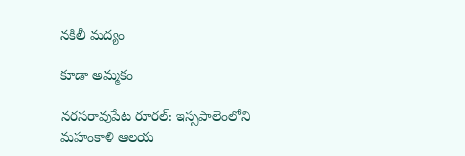నకిలీ మద్యం

కూడా అమ్మకం

నరసరావుపేట రూరల్‌: ఇస్సపాలెంలోని మహంకాళి ఆలయ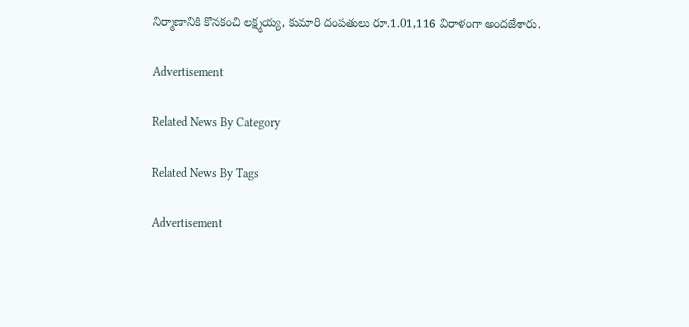నిర్మాణానికి కొనకంచి లక్ష్మయ్య, కుమారి దంపతులు రూ.1.01,116 విరాళంగా అందజేశారు.

Advertisement

Related News By Category

Related News By Tags

Advertisement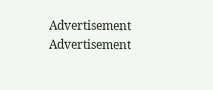Advertisement
Advertisement